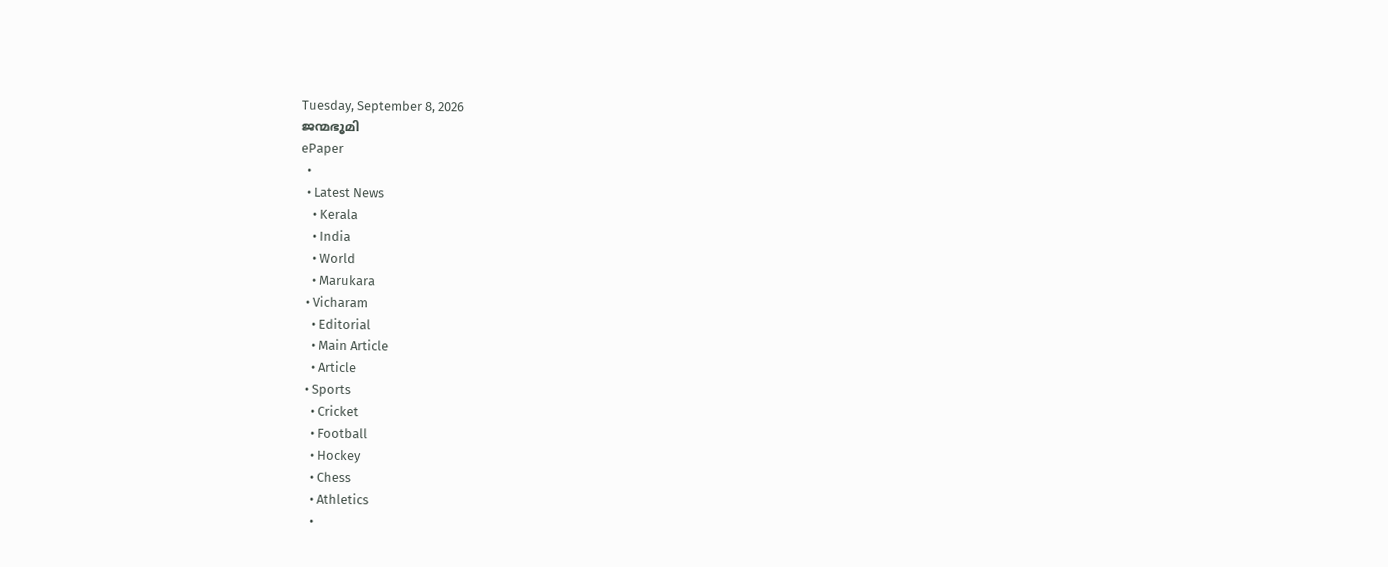Tuesday, September 8, 2026
ജന്മഭൂമി
ePaper
  •
  • Latest News
    • Kerala
    • India
    • World
    • Marukara
  • Vicharam
    • Editorial
    • Main Article
    • Article
  • Sports
    • Cricket
    • Football
    • Hockey
    • Chess
    • Athletics
    •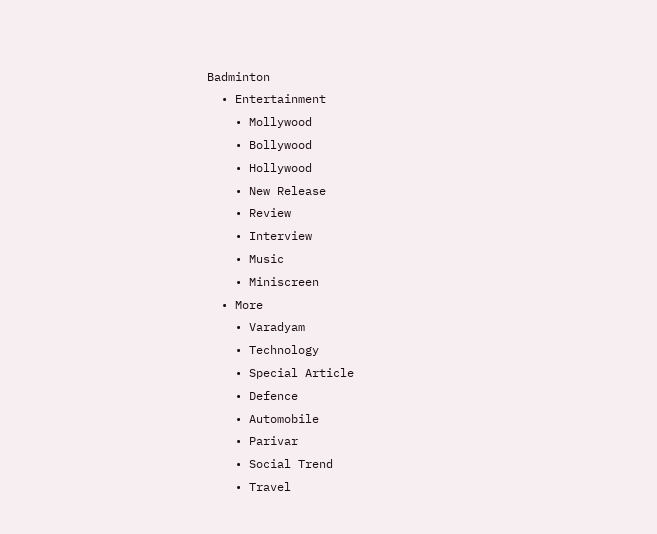Badminton
  • Entertainment
    • Mollywood
    • Bollywood
    • Hollywood
    • New Release
    • Review
    • Interview
    • Music
    • Miniscreen
  • More
    • Varadyam
    • Technology
    • Special Article
    • Defence
    • Automobile
    • Parivar
    • Social Trend
    • Travel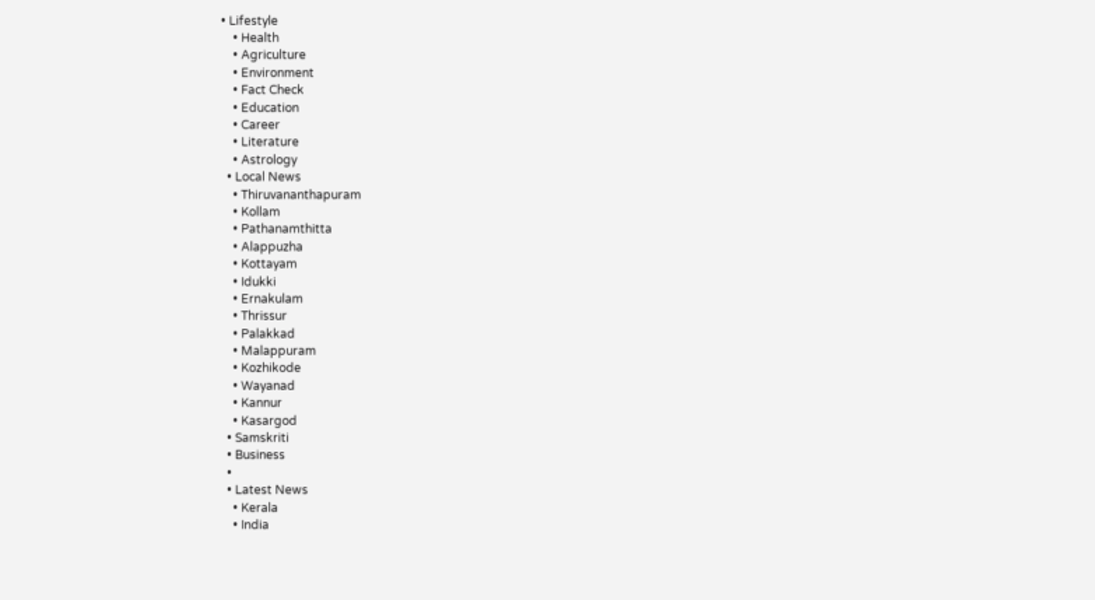• Lifestyle
    • Health
    • Agriculture
    • Environment
    • Fact Check
    • Education
    • Career
    • Literature
    • Astrology
  • Local News
    • Thiruvananthapuram
    • Kollam
    • Pathanamthitta
    • Alappuzha
    • Kottayam
    • Idukki
    • Ernakulam
    • Thrissur
    • Palakkad
    • Malappuram
    • Kozhikode
    • Wayanad
    • Kannur
    • Kasargod
  • Samskriti
  • Business
  •
  • Latest News
    • Kerala
    • India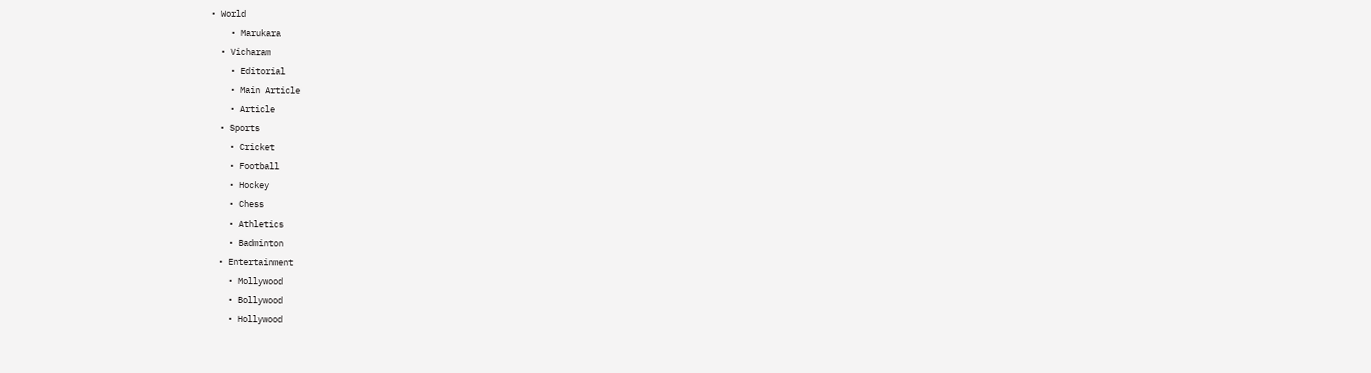• World
    • Marukara
  • Vicharam
    • Editorial
    • Main Article
    • Article
  • Sports
    • Cricket
    • Football
    • Hockey
    • Chess
    • Athletics
    • Badminton
  • Entertainment
    • Mollywood
    • Bollywood
    • Hollywood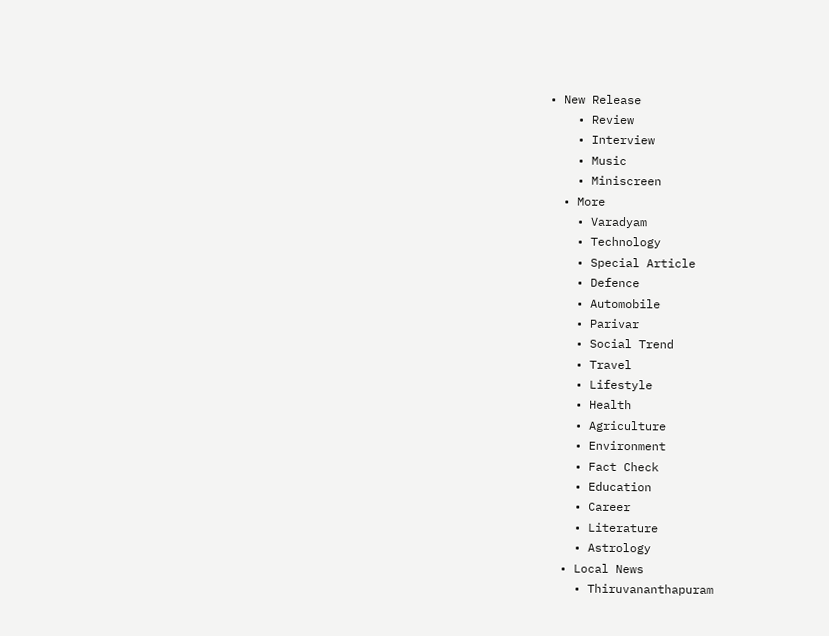• New Release
    • Review
    • Interview
    • Music
    • Miniscreen
  • More
    • Varadyam
    • Technology
    • Special Article
    • Defence
    • Automobile
    • Parivar
    • Social Trend
    • Travel
    • Lifestyle
    • Health
    • Agriculture
    • Environment
    • Fact Check
    • Education
    • Career
    • Literature
    • Astrology
  • Local News
    • Thiruvananthapuram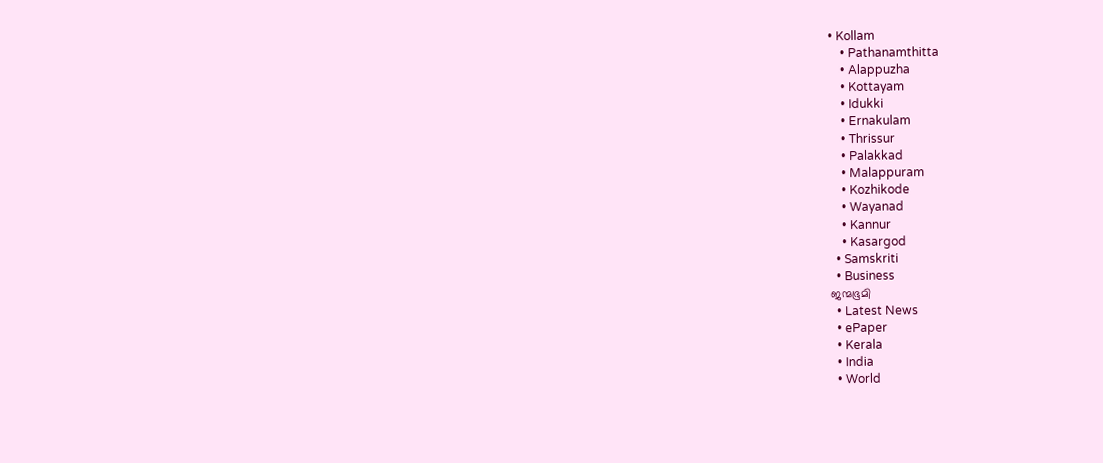• Kollam
    • Pathanamthitta
    • Alappuzha
    • Kottayam
    • Idukki
    • Ernakulam
    • Thrissur
    • Palakkad
    • Malappuram
    • Kozhikode
    • Wayanad
    • Kannur
    • Kasargod
  • Samskriti
  • Business
ജന്മഭൂമി
  • Latest News
  • ePaper
  • Kerala
  • India
  • World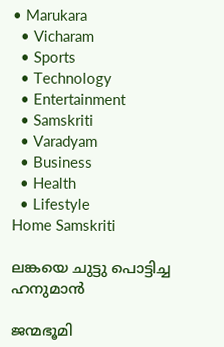• Marukara
  • Vicharam
  • Sports
  • Technology
  • Entertainment
  • Samskriti
  • Varadyam
  • Business
  • Health
  • Lifestyle
Home Samskriti

ലങ്കയെ ചുട്ടു പൊട്ടിച്ച ഹനുമാന്‍

ജന്മഭൂമി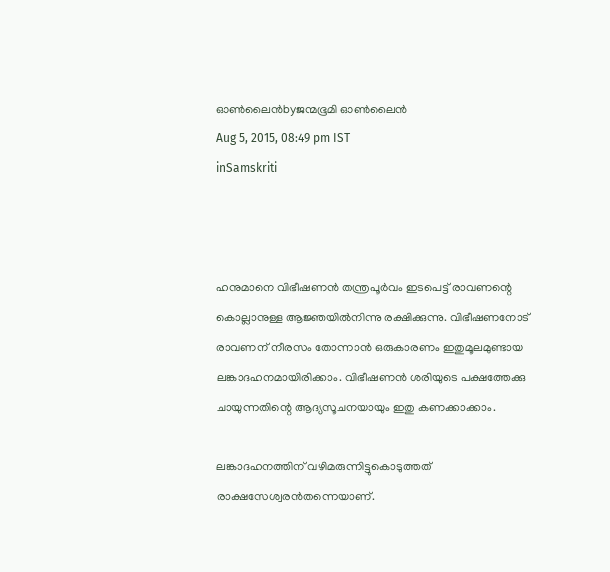ഓണ്‍ലൈന്‍byജന്മഭൂമി ഓണ്‍ലൈന്‍
Aug 5, 2015, 08:49 pm IST
inSamskriti



ഹനുമാനെ വിഭീഷണന്‍ തന്ത്രപൂര്‍വം ഇടപെട്ട് രാവണന്റെ കൊല്ലാനുള്ള ആജ്ഞയില്‍നിന്നു രക്ഷിക്കുന്നു. വിഭീഷണനോട് രാവണന് നീരസം തോന്നാന്‍ ഒരുകാരണം ഇതുമൂലമുണ്ടായ ലങ്കാദഹനമായിരിക്കാം. വിഭീഷണന്‍ ശരിയുടെ പക്ഷത്തേക്കു ചായുന്നതിന്റെ ആദ്യസൂചനയായും ഇതു കണക്കാക്കാം.

ലങ്കാദഹനത്തിന് വഴിമരുന്നിട്ടുകൊടുത്തത് രാക്ഷസേശ്വരന്‍തന്നെയാണ്.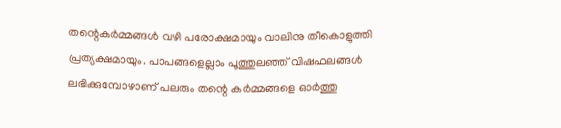തന്റെകര്‍മ്മങ്ങള്‍ വഴി പരോക്ഷമായും വാലിനു തീകൊളുത്തി പ്രത്യക്ഷമായും. പാപങ്ങളെല്ലാം പൂത്തുലഞ്ഞ് വിഷഫലങ്ങള്‍ ലഭിക്കുമ്പോഴാണ് പലരും തന്റെ കര്‍മ്മങ്ങളെ ഓര്‍ത്തു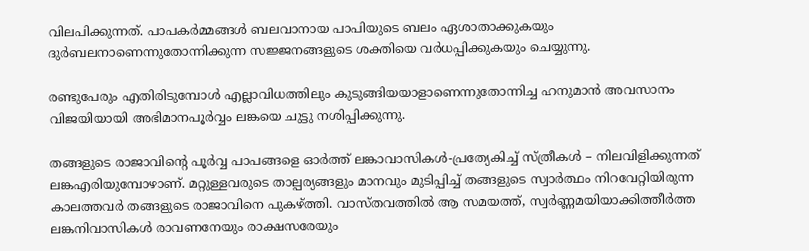വിലപിക്കുന്നത്. പാപകര്‍മ്മങ്ങള്‍ ബലവാനായ പാപിയുടെ ബലം ഏശാതാക്കുകയും ദുര്‍ബലനാണെന്നുതോന്നിക്കുന്ന സജ്ജനങ്ങളുടെ ശക്തിയെ വര്‍ധപ്പിക്കുകയും ചെയ്യുന്നു.

രണ്ടുപേരും എതിരിടുമ്പോള്‍ എല്ലാവിധത്തിലും കുടുങ്ങിയയാളാണെന്നുതോന്നിച്ച ഹനുമാന്‍ അവസാനം വിജയിയായി അഭിമാനപൂര്‍വ്വം ലങ്കയെ ചുട്ടു നശിപ്പിക്കുന്നു.

തങ്ങളുടെ രാജാവിന്റെ പൂര്‍വ്വ പാപങ്ങളെ ഓര്‍ത്ത് ലങ്കാവാസികള്‍-പ്രത്യേകിച്ച് സ്ത്രീകള്‍ – നിലവിളിക്കുന്നത് ലങ്കഎരിയുമ്പോഴാണ്. മറ്റുള്ളവരുടെ താല്പര്യങ്ങളും മാനവും മുടിപ്പിച്ച് തങ്ങളുടെ സ്വാര്‍ത്ഥം നിറവേറ്റിയിരുന്ന കാലത്തവര്‍ തങ്ങളുടെ രാജാവിനെ പുകഴ്‌ത്തി. വാസ്തവത്തില്‍ ആ സമയത്ത്, സ്വര്‍ണ്ണമയിയാക്കിത്തീര്‍ത്ത ലങ്കനിവാസികള്‍ രാവണനേയും രാക്ഷസരേയും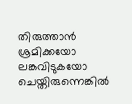തിരുത്താന്‍ ശ്രമിക്കയോ ലങ്കവിടുകയോ ചെയ്തിരുന്നെങ്കില്‍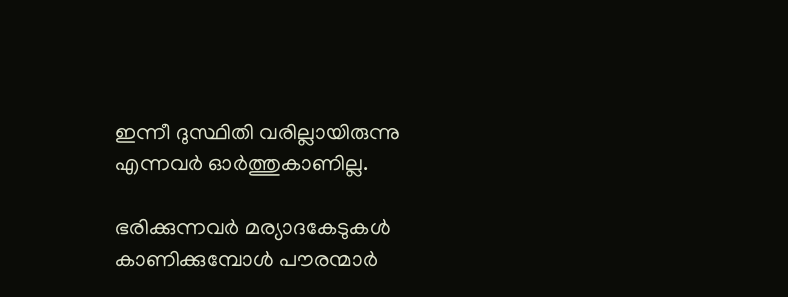ഇന്നീ ദുസ്ഥിതി വരില്ലായിരുന്നു എന്നവര്‍ ഓര്‍ത്തുകാണില്ല.

ഭരിക്കുന്നവര്‍ മര്യാദകേടുകള്‍ കാണിക്കുമ്പോള്‍ പൗരന്മാര്‍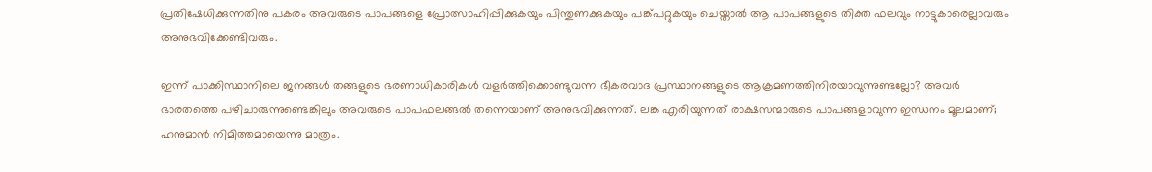പ്രതിഷേധിക്കുന്നതിനു പകരം അവരുടെ പാപങ്ങളെ പ്രോത്സാഹിപ്പിക്കുകയും പിന്തുണക്കുകയും പങ്ക്പറ്റുകയും ചെയ്താല്‍ ആ പാപങ്ങളുടെ തിക്ത ഫലവും നാട്ടുകാരെല്ലാവരും അനുഭവിക്കേണ്ടിവരും.

ഇന്ന് പാക്കിസ്ഥാനിലെ ജനങ്ങള്‍ തങ്ങളുടെ ഭരണാധികാരികള്‍ വളര്‍ത്തിക്കൊണ്ടുവന്ന ഭീകരവാദ പ്രസ്ഥാനങ്ങളുടെ ആക്രമണത്തിനിരയാവുന്നുണ്ടല്ലോ? അവര്‍ ഭാരതത്തെ പഴിചാരുന്നുണ്ടെങ്കിലും അവരുടെ പാപഫലങ്ങല്‍ തന്നെയാണ് അനുഭവിക്കുന്നത്. ലങ്ക എരിയുന്നത് രാക്ഷസന്മാരുടെ പാപങ്ങളാവുന്ന ഇന്ധനം മൂലമാണ്; ഹനുമാന്‍ നിമിത്തമായെന്നു മാത്രം.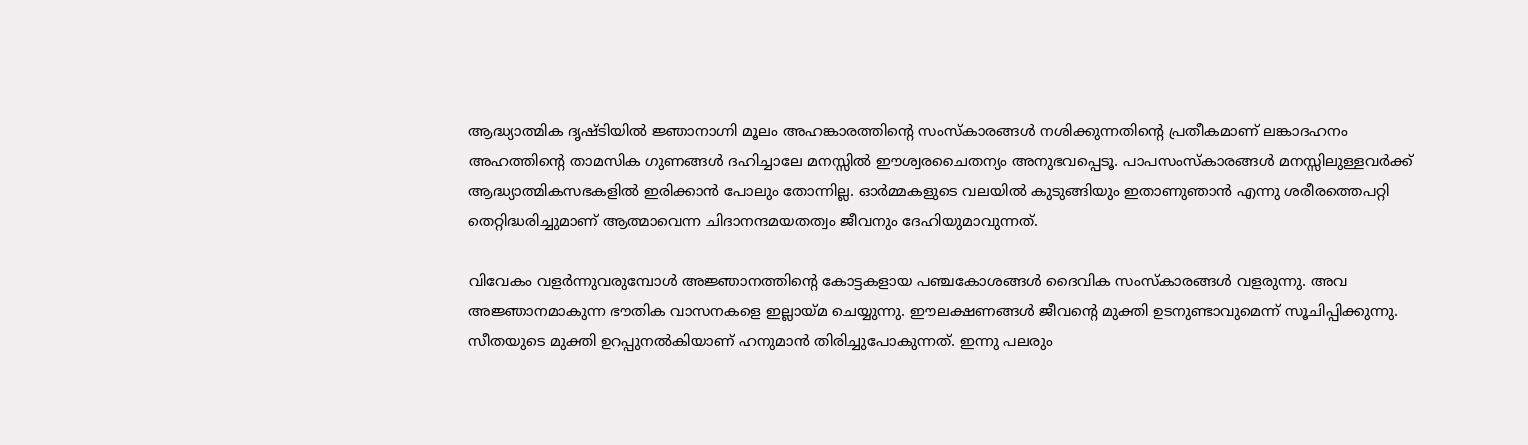ആദ്ധ്യാത്മിക ദൃഷ്ടിയില്‍ ജ്ഞാനാഗ്നി മൂലം അഹങ്കാരത്തിന്റെ സംസ്‌കാരങ്ങള്‍ നശിക്കുന്നതിന്റെ പ്രതീകമാണ് ലങ്കാദഹനം അഹത്തിന്റെ താമസിക ഗുണങ്ങള്‍ ദഹിച്ചാലേ മനസ്സില്‍ ഈശ്വരചൈതന്യം അനുഭവപ്പെടൂ. പാപസംസ്‌കാരങ്ങള്‍ മനസ്സിലുള്ളവര്‍ക്ക് ആദ്ധ്യാത്മികസഭകളില്‍ ഇരിക്കാന്‍ പോലും തോന്നില്ല. ഓര്‍മ്മകളുടെ വലയില്‍ കുടുങ്ങിയും ഇതാണുഞാന്‍ എന്നു ശരീരത്തെപറ്റി തെറ്റിദ്ധരിച്ചുമാണ് ആത്മാവെന്ന ചിദാനന്ദമയതത്വം ജീവനും ദേഹിയുമാവുന്നത്.

വിവേകം വളര്‍ന്നുവരുമ്പോള്‍ അജ്ഞാനത്തിന്റെ കോട്ടകളായ പഞ്ചകോശങ്ങള്‍ ദൈവിക സംസ്‌കാരങ്ങള്‍ വളരുന്നു. അവ അജ്ഞാനമാകുന്ന ഭൗതിക വാസനകളെ ഇല്ലായ്‌മ ചെയ്യുന്നു. ഈലക്ഷണങ്ങള്‍ ജീവന്റെ മുക്തി ഉടനുണ്ടാവുമെന്ന് സൂചിപ്പിക്കുന്നു. സീതയുടെ മുക്തി ഉറപ്പുനല്‍കിയാണ് ഹനുമാന്‍ തിരിച്ചുപോകുന്നത്. ഇന്നു പലരും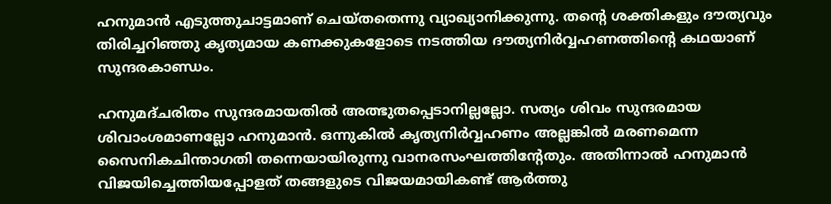ഹനുമാന്‍ എടുത്തുചാട്ടമാണ് ചെയ്തതെന്നു വ്യാഖ്യാനിക്കുന്നു. തന്റെ ശക്തികളും ദൗത്യവും തിരിച്ചറിഞ്ഞു കൃത്യമായ കണക്കുകളോടെ നടത്തിയ ദൗത്യനിര്‍വ്വഹണത്തിന്റെ കഥയാണ് സുന്ദരകാണ്ഡം.

ഹനുമദ്ചരിതം സുന്ദരമായതില്‍ അത്ഭുതപ്പെടാനില്ലല്ലോ. സത്യം ശിവം സുന്ദരമായ ശിവാംശമാണല്ലോ ഹനുമാന്‍. ഒന്നുകില്‍ കൃത്യനിര്‍വ്വഹണം അല്ലങ്കില്‍ മരണമെന്ന സൈനികചിന്താഗതി തന്നെയായിരുന്നു വാനരസംഘത്തിന്റേതും. അതിന്നാല്‍ ഹനുമാന്‍ വിജയിച്ചെത്തിയപ്പോളത് തങ്ങളുടെ വിജയമായികണ്ട് ആര്‍ത്തു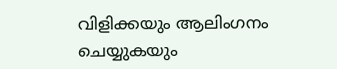വിളിക്കയും ആലിംഗനം ചെയ്യുകയും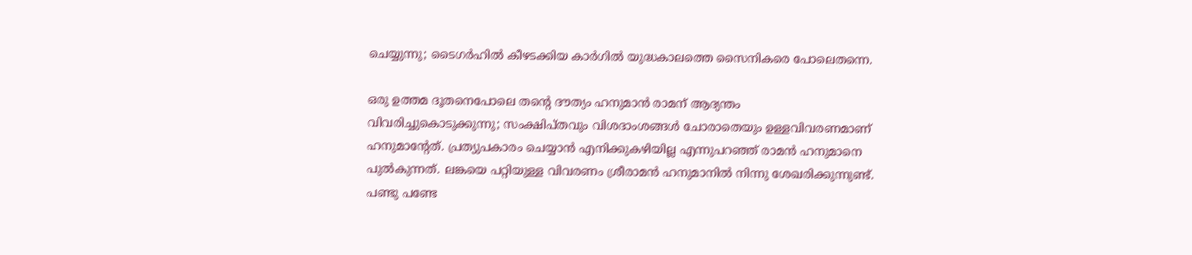ചെയ്യുന്നു; ടൈഗര്‍ഹില്‍ കീഴടക്കിയ കാര്‍ഗില്‍ യുദ്ധകാലത്തെ സൈനികരെ പോലെതന്നെ.

ഒരു ഉത്തമ ദൂതനെപോലെ തന്റെ ദൗത്യം ഹനുമാന്‍ രാമന് ആദ്യന്തം വിവരിച്ചുകൊടുക്കുന്നു; സംക്ഷിപ്തവും വിശദാംശങ്ങള്‍ ചോരാതെയും ഉള്ളവിവരണമാണ് ഹനുമാന്റേത്. പ്രത്യുപകാരം ചെയ്യാന്‍ എനിക്കുകഴിയില്ല എന്നുപറഞ്ഞ് രാമന്‍ ഹനുമാനെ പുല്‍കുന്നത്. ലങ്കയെ പറ്റിയുള്ള വിവരണം ശ്രീരാമന്‍ ഹനുമാനില്‍ നിന്നു ശേഖരിക്കുന്നുണ്ട്. പണ്ടു പണ്ടേ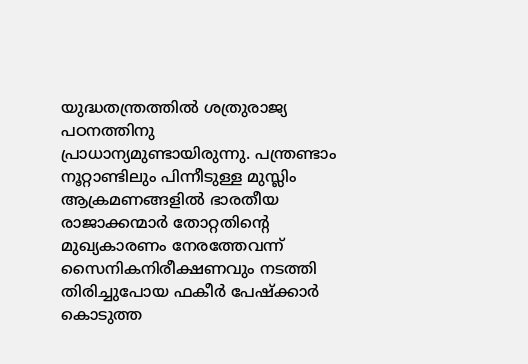യുദ്ധതന്ത്രത്തില്‍ ശത്രുരാജ്യ പഠനത്തിനു പ്രാധാന്യമുണ്ടായിരുന്നു. പന്ത്രണ്ടാം നൂറ്റാണ്ടിലും പിന്നീടുള്ള മുസ്ലിം ആക്രമണങ്ങളില്‍ ഭാരതീയ രാജാക്കന്മാര്‍ തോറ്റതിന്റെ മുഖ്യകാരണം നേരത്തേവന്ന് സൈനികനിരീക്ഷണവും നടത്തി തിരിച്ചുപോയ ഫകീര്‍ പേഷ്‌ക്കാര്‍ കൊടുത്ത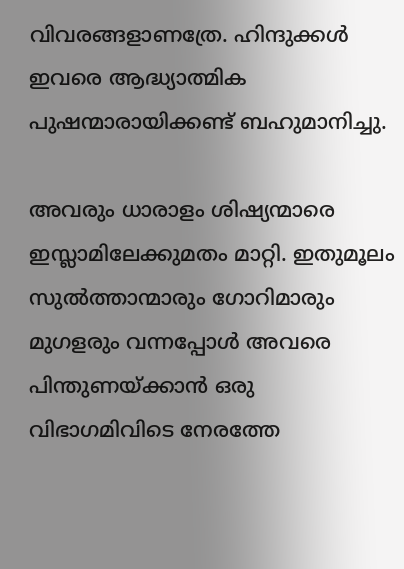വിവരങ്ങളാണത്രേ. ഹിന്ദുക്കള്‍ ഇവരെ ആദ്ധ്യാത്മിക പുഷന്മാരായിക്കണ്ട് ബഹുമാനിച്ചു.

അവരും ധാരാളം ശിഷ്യന്മാരെ ഇസ്ലാമിലേക്കുമതം മാറ്റി. ഇതുമൂലം സുല്‍ത്താന്മാരും ഗോറിമാരും മുഗളരും വന്നപ്പോള്‍ അവരെ പിന്തുണയ്‌ക്കാന്‍ ഒരു വിഭാഗമിവിടെ നേരത്തേ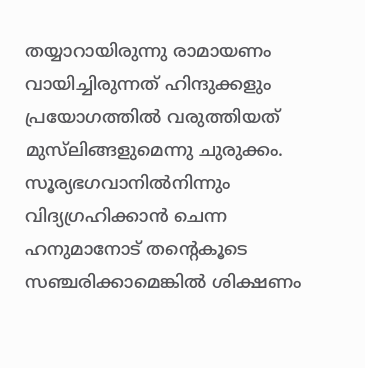തയ്യാറായിരുന്നു രാമായണം വായിച്ചിരുന്നത് ഹിന്ദുക്കളും പ്രയോഗത്തില്‍ വരുത്തിയത് മുസ്‌ലിങ്ങളുമെന്നു ചുരുക്കം. സൂര്യഭഗവാനില്‍നിന്നും വിദ്യഗ്രഹിക്കാന്‍ ചെന്ന ഹനുമാനോട് തന്റെകൂടെ സഞ്ചരിക്കാമെങ്കില്‍ ശിക്ഷണം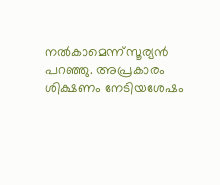നല്‍കാമെന്ന്‌സൂര്യന്‍ പറഞ്ഞു. അപ്രകാരം ശിക്ഷണം നേടിയശേഷം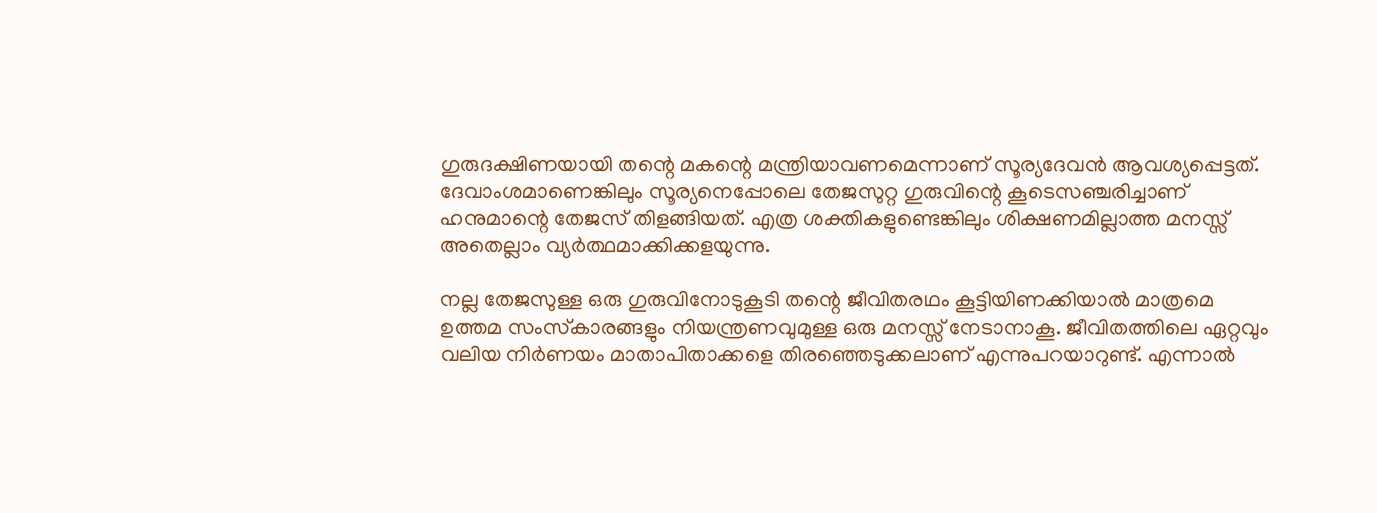ഗുരുദക്ഷിണയായി തന്റെ മകന്റെ മന്ത്രിയാവണമെന്നാണ് സൂര്യദേവന്‍ ആവശ്യപ്പെട്ടത്. ദേവാംശമാണെങ്കിലും സൂര്യനെപ്പോലെ തേജസുറ്റ ഗുരുവിന്റെ കൂടെസഞ്ചരിച്ചാണ് ഹനുമാന്റെ തേജസ് തിളങ്ങിയത്. എത്ര ശക്തികളുണ്ടെങ്കിലും ശിക്ഷണമില്ലാത്ത മനസ്സ് അതെല്ലാം വ്യര്‍ത്ഥമാക്കിക്കളയുന്നു.

നല്ല തേജസുള്ള ഒരു ഗുരുവിനോടുകൂടി തന്റെ ജീവിതരഥം കൂട്ടിയിണക്കിയാല്‍ മാത്രമെ ഉത്തമ സംസ്‌കാരങ്ങളും നിയന്ത്രണവുമുള്ള ഒരു മനസ്സ് നേടാനാകൂ. ജീവിതത്തിലെ ഏറ്റവും വലിയ നിര്‍ണയം മാതാപിതാക്കളെ തിരഞ്ഞെടുക്കലാണ് എന്നുപറയാറുണ്ട്. എന്നാല്‍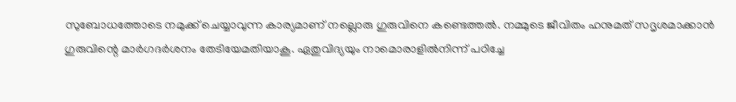സുബോധത്തോടെ നമുക്ക് ചെയ്യാവുന്ന കാര്യമാണ് നല്ലൊരു ഗുരുവിനെ കണ്ടെത്തല്‍. നമ്മുടെ ജീവിതം ഹനുമത് സദൃശമാക്കാന്‍ ഗുരുവിന്റെ മാര്‍ഗദര്‍ശനം തേടിയേമതിയാകൂ. ഏതുവിദ്യയും നാമൊരാളില്‍നിന്ന് പഠിച്ചേ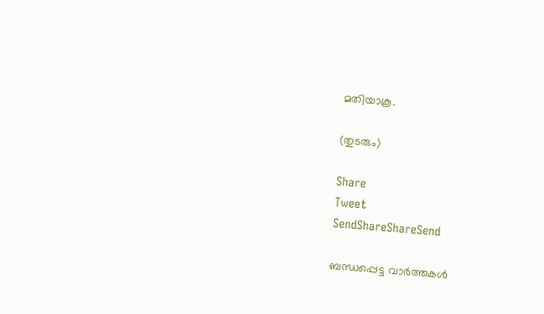മതിയാകൂ.

(തുടരും)

Share
Tweet
SendShareShareSend

ബന്ധപ്പെട്ട വാര്‍ത്തകള്‍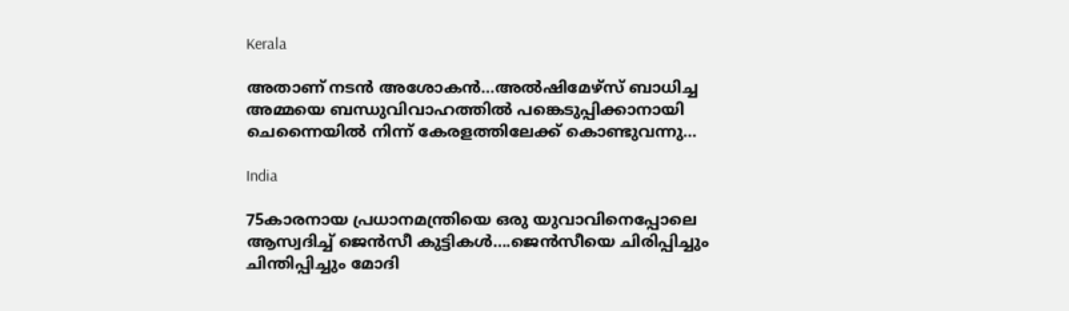Kerala

അതാണ് നടന്‍ അശോകന്‍…അൽഷിമേഴ്‌സ് ബാധിച്ച അമ്മയെ ബന്ധുവിവാഹത്തിൽ പങ്കെടുപ്പിക്കാനായി ചെന്നൈയിൽ നിന്ന് കേരളത്തിലേക്ക് കൊണ്ടുവന്നു…

India

75കാരനായ പ്രധാനമന്ത്രിയെ ഒരു യുവാവിനെപ്പോലെ ആസ്വദിച്ച് ജെന്‍സീ കുട്ടികള്‍….ജെന്‍സീയെ ചിരിപ്പിച്ചും ചിന്തിപ്പിച്ചും മോദി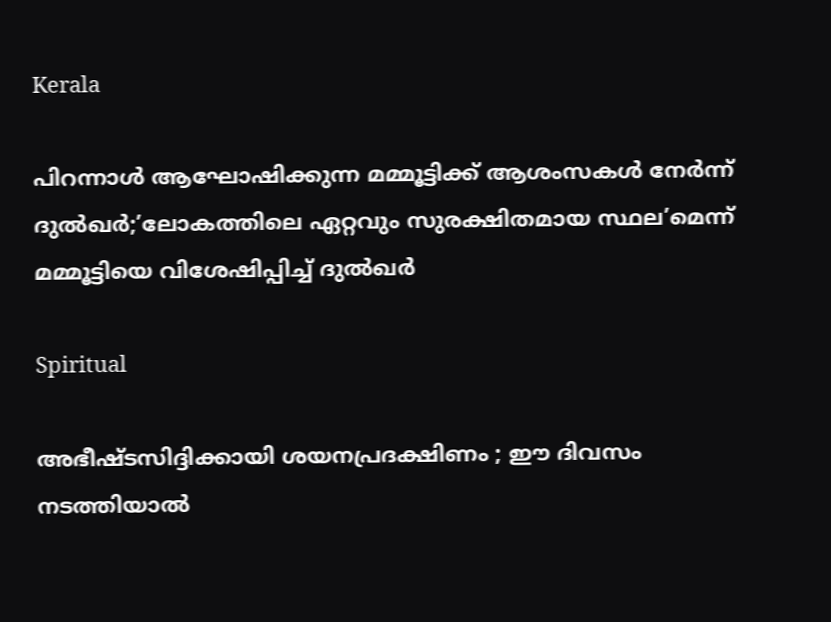Kerala

പിറന്നാൾ ആഘോഷിക്കുന്ന മമ്മൂട്ടിക്ക് ആശംസകൾ നേർന്ന് ദുൽഖർ;’ലോകത്തിലെ ഏറ്റവും സുരക്ഷിതമായ സ്ഥല’മെന്ന് മമ്മൂട്ടിയെ വിശേഷിപ്പിച്ച് ദുല്‍ഖര്‍

Spiritual

അഭീഷ്ടസിദ്ദിക്കായി ശയനപ്രദക്ഷിണം ; ഈ ദിവസം നടത്തിയാൽ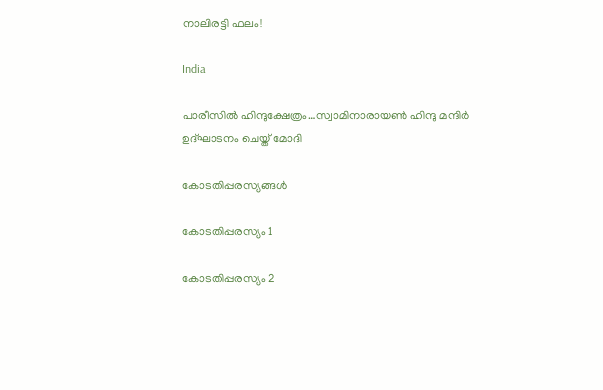നാലിരട്ടി ഫലം!

India

പാരീസില്‍ ഹിന്ദുക്ഷേത്രം…സ്വാമിനാരായണ്‍ ഹിന്ദു മന്ദിര്‍ ഉദ്ഘാടനം ചെയ്ത് മോദി

കോടതിപ്പരസ്യങ്ങള്‍

കോടതിപ്പരസ്യം 1

കോടതിപ്പരസ്യം 2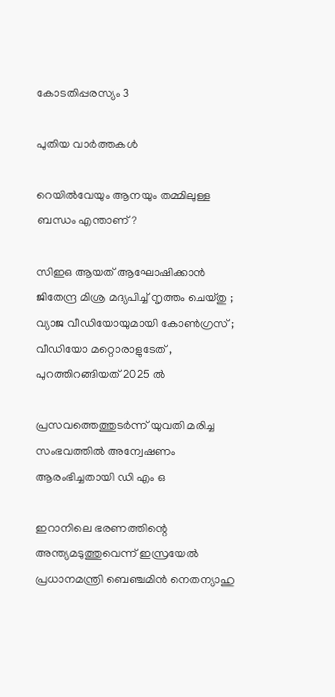കോടതിപ്പരസ്യം 3

പുതിയ വാര്‍ത്തകള്‍

റെയിൽവേയും ആനയും തമ്മിലുള്ള ബന്ധം എന്താണ്?

സിഇഒ ആയത് ആഘോഷിക്കാൻ ജിതേന്ദ്ര മിശ്ര മദ്യപിച്ച് നൃത്തം ചെയ്തു ; വ്യാജ വീഡിയോയുമായി കോൺഗ്രസ് ; വീഡിയോ മറ്റൊരാളുടേത് , പുറത്തിറങ്ങിയത് 2025 ൽ

പ്രസവത്തെത്തുടര്‍ന്ന് യുവതി മരിച്ച സംഭവത്തില്‍ അന്വേഷണം ആരംഭിച്ചതായി ഡി എം ഒ

ഇറാനിലെ ഭരണത്തിന്റെ അന്ത്യമടുത്തുവെന്ന് ഇസ്രയേല്‍ പ്രധാനമന്ത്രി ബെഞ്ചമിന്‍ നെതന്യാഹു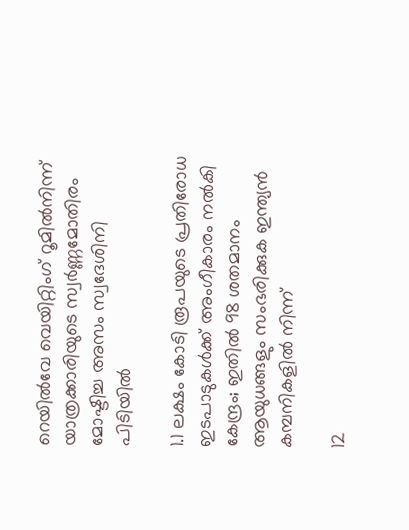റെയില്‍വേ വെയിറ്റിംഗ് റൂമില്‍നിന്ന് യാത്രക്കാരിയുടെ സ്വര്‍ണ്ണമോതിരം മോഷ്ടിച്ച അസം സ്വദേശിനി പിടിയില്‍

1.1 ലക്ഷം കോടി രൂപയുടെ പ്രതിരോധ ഇടപാടുകൾക്ക് അംഗീകാരം നൽകി കേന്ദ്രം; ഇതില്‍ 98 ശതമാനം ആയുധങ്ങളും സംഭരിക്കുക ഇന്ത്യന്‍ കമ്പനികളില്‍ നിന്ന്

12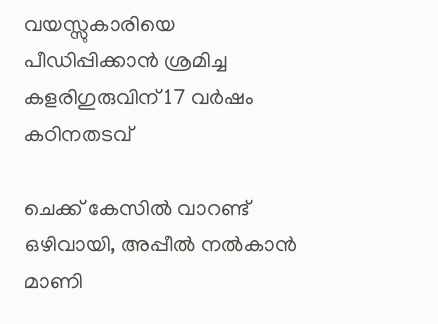വയസ്സുകാരിയെ പീഡിപ്പിക്കാന്‍ ശ്രമിച്ച കളരിഗുരുവിന് 17 വര്‍ഷം കഠിനതടവ്

ചെക്ക് കേസില്‍ വാറണ്ട് ഒഴിവായി, അപ്പീല്‍ നല്‍കാന്‍ മാണി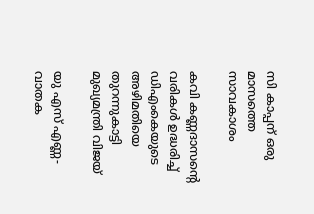സി കാപ്പന് ഒരു മാസത്തെ സാവകാശം

കവി കണ്ണദാസന്റെ വരികള്‍ ഉദ്ധരിച്ച് ഡിഎംകെയുടെ അഴിമതിയെ തുറന്നുകാട്ടി മുഖ്യമന്ത്രി വിജയ്

യു എസ് എണ്ണ-വാതക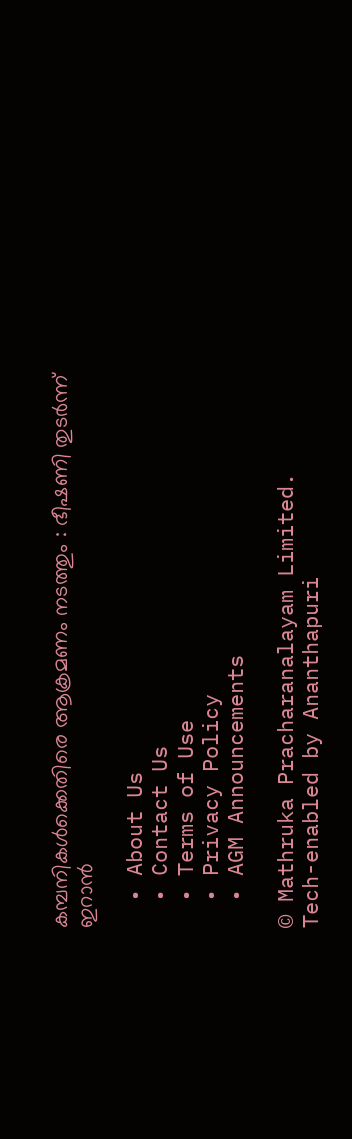കമ്പനികള്‍ക്കെതിരെ ആക്രമണം നടത്തും : ഭീഷണി തുടർന്ന് ഇറാൻ

  • About Us
  • Contact Us
  • Terms of Use
  • Privacy Policy
  • AGM Announcements

© Mathruka Pracharanalayam Limited.
Tech-enabled by Ananthapuri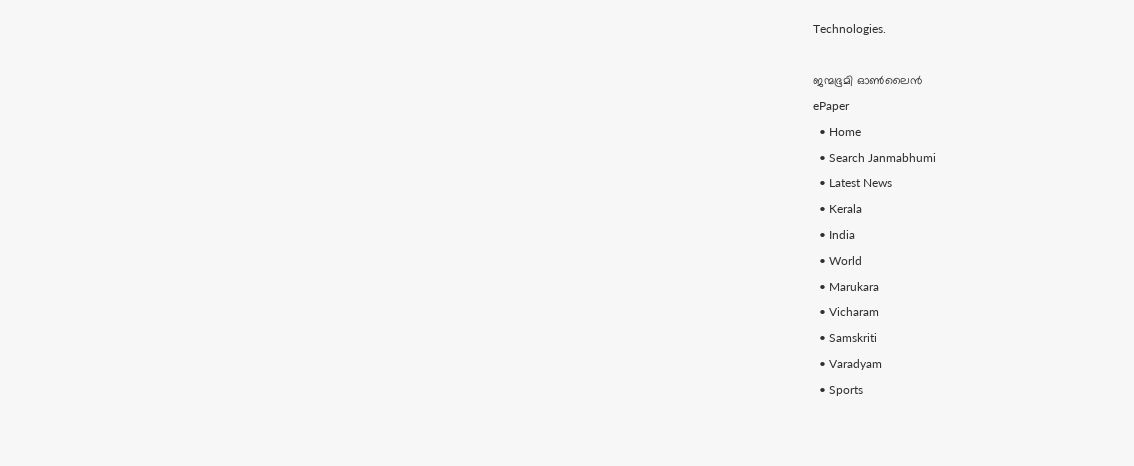Technologies.

ജന്മഭൂമി ഓണ്‍ലൈന്‍
ePaper
  • Home
  • Search Janmabhumi
  • Latest News
  • Kerala
  • India
  • World
  • Marukara
  • Vicharam
  • Samskriti
  • Varadyam
  • Sports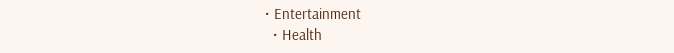• Entertainment
  • Health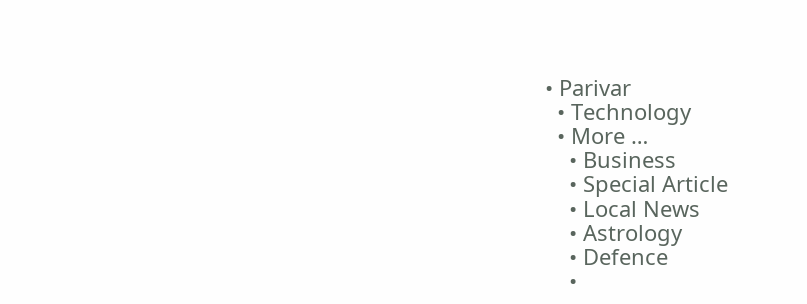• Parivar
  • Technology
  • More …
    • Business
    • Special Article
    • Local News
    • Astrology
    • Defence
    •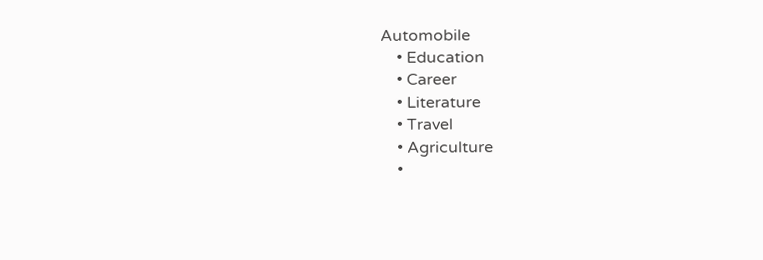Automobile
    • Education
    • Career
    • Literature
    • Travel
    • Agriculture
    •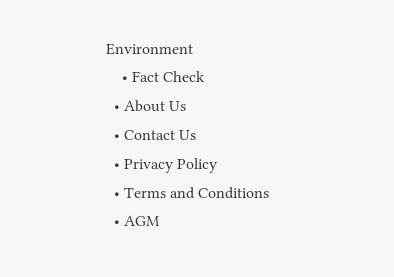Environment
    • Fact Check
  • About Us
  • Contact Us
  • Privacy Policy
  • Terms and Conditions
  • AGM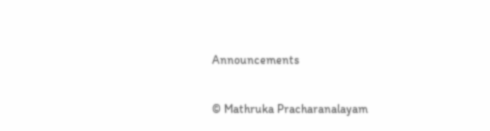Announcements

© Mathruka Pracharanalayam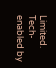Limited.
Tech-enabled by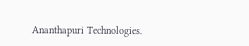Ananthapuri Technologies.